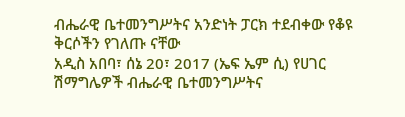ብሔራዊ ቤተመንግሥትና አንድነት ፓርክ ተደብቀው የቆዩ ቅርሶችን የገለጡ ናቸው
አዲስ አበባ፣ ሰኔ 20፣ 2017 (ኤፍ ኤም ሲ) የሀገር ሽማግሌዎች ብሔራዊ ቤተመንግሥትና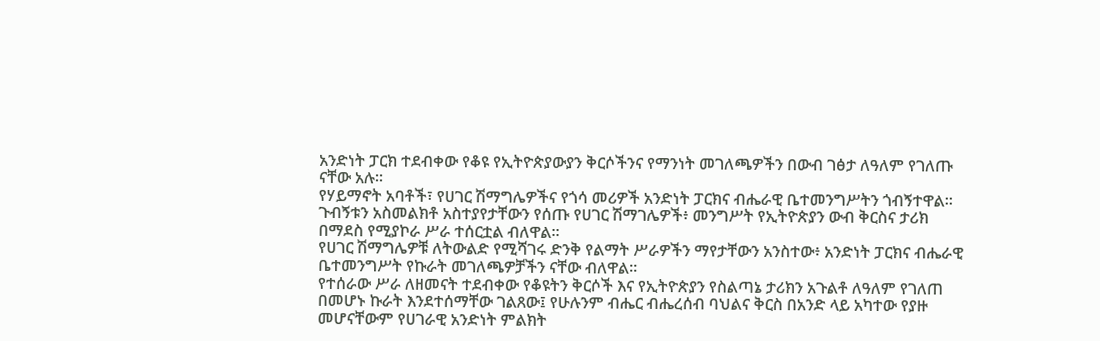አንድነት ፓርክ ተደብቀው የቆዩ የኢትዮጵያውያን ቅርሶችንና የማንነት መገለጫዎችን በውብ ገፅታ ለዓለም የገለጡ ናቸው አሉ።
የሃይማኖት አባቶች፣ የሀገር ሽማግሌዎችና የጎሳ መሪዎች አንድነት ፓርክና ብሔራዊ ቤተመንግሥትን ጎብኝተዋል።
ጉብኝቱን አስመልክቶ አስተያየታቸውን የሰጡ የሀገር ሽማገሌዎች፥ መንግሥት የኢትዮጵያን ውብ ቅርስና ታሪክ በማደስ የሚያኮራ ሥራ ተሰርቷል ብለዋል።
የሀገር ሽማግሌዎቹ ለትውልድ የሚሻገሩ ድንቅ የልማት ሥራዎችን ማየታቸውን አንስተው፥ አንድነት ፓርክና ብሔራዊ ቤተመንግሥት የኩራት መገለጫዎቻችን ናቸው ብለዋል።
የተሰራው ሥራ ለዘመናት ተደብቀው የቆዩትን ቅርሶች እና የኢትዮጵያን የስልጣኔ ታሪክን አጉልቶ ለዓለም የገለጠ በመሆኑ ኩራት እንደተሰማቸው ገልጸው፤ የሁሉንም ብሔር ብሔረሰብ ባህልና ቅርስ በአንድ ላይ አካተው የያዙ መሆናቸውም የሀገራዊ አንድነት ምልክት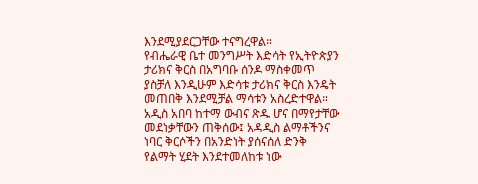እንደሚያደርጋቸው ተናግረዋል።
የብሔራዊ ቤተ መንግሥት እድሳት የኢትዮጵያን ታሪክና ቅርስ በአግባቡ ሰንዶ ማስቀመጥ ያስቻለ እንዲሁም እድሳቱ ታሪክና ቅርስ እንዴት መጠበቅ እንደሚቻል ማሳቱን አስረድተዋል።
አዲስ አበባ ከተማ ውብና ጽዱ ሆና በማየታቸው መደነቃቸውን ጠቅሰው፤ አዳዲስ ልማቶችንና ነባር ቅርሶችን በአንድነት ያሰናሰለ ድንቅ የልማት ሂደት እንደተመለከቱ ነው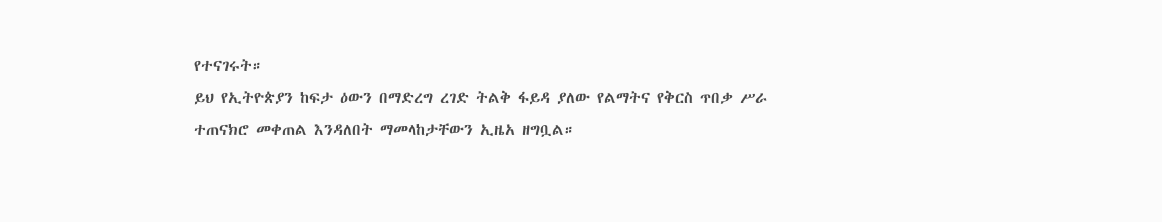የተናገሩት።
ይህ የኢትዮጵያን ከፍታ ዕውን በማድረግ ረገድ ትልቅ ፋይዳ ያለው የልማትና የቅርስ ጥበቃ ሥራ ተጠናክሮ መቀጠል እንዳለበት ማመላከታቸውን ኢዜአ ዘግቧል።